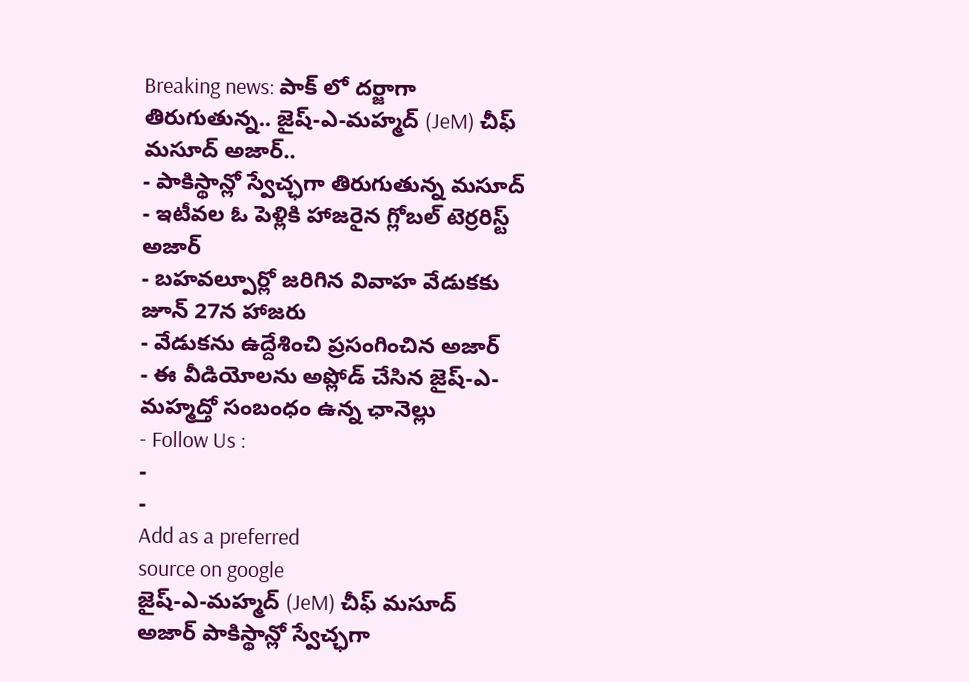Breaking news: పాక్ లో దర్జాగా తిరుగుతున్న.. జైష్-ఎ-మహ్మద్ (JeM) చీఫ్ మసూద్ అజార్..
- పాకిస్థాన్లో స్వేచ్ఛగా తిరుగుతున్న మసూద్
- ఇటీవల ఓ పెళ్లికి హాజరైన గ్లోబల్ టెర్రరిస్ట్ అజార్
- బహవల్పూర్లో జరిగిన వివాహ వేడుకకు జూన్ 27న హాజరు
- వేడుకను ఉద్దేశించి ప్రసంగించిన అజార్
- ఈ వీడియోలను అప్లోడ్ చేసిన జైష్-ఎ-మహ్మద్తో సంబంధం ఉన్న ఛానెల్లు
- Follow Us :
-
-
Add as a preferred
source on google
జైష్-ఎ-మహ్మద్ (JeM) చీఫ్ మసూద్ అజార్ పాకిస్థాన్లో స్వేచ్ఛగా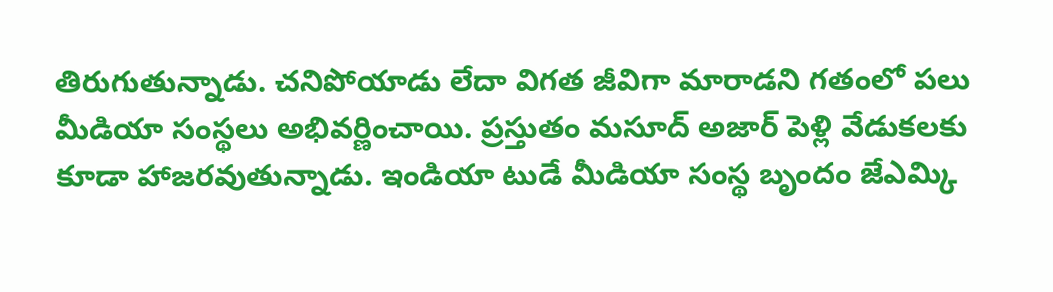తిరుగుతున్నాడు. చనిపోయాడు లేదా విగత జీవిగా మారాడని గతంలో పలు మీడియా సంస్థలు అభివర్ణించాయి. ప్రస్తుతం మసూద్ అజార్ పెళ్లి వేడుకలకు కూడా హాజరవుతున్నాడు. ఇండియా టుడే మీడియా సంస్థ బృందం జేఎమ్కి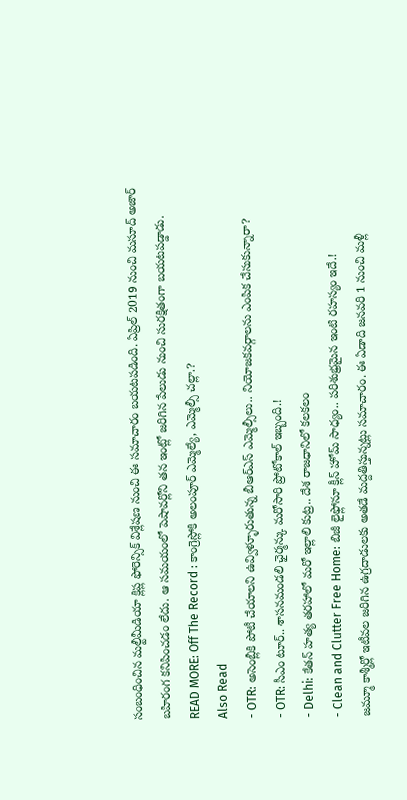సంబంధించిన మల్టీమీడియా క్లిప్ల ఫోరెన్సిక్ విశ్లేషణ నుంచి ఈ సమాచారం బయటపడింది. ఏప్రిల్ 2019 నుంచి మసూద్ అజార్ బహిరంగ కనిపించడం లేదు. ఆ సమయంలో పెషావర్లోని తన ఇంట్లో జరిగిన పేలుడు నుంచి సురక్షితంగా బయటపడ్డాడు.
READ MORE: Off The Record : కాంగ్రెస్లోకి అలంపూర్ ఎమ్మెల్యే, ఎమ్మెల్సీ చల్లా.?
Also Read
- OTR: అసెంబ్లీకి పోటీ చేయాలని ఉవ్విళ్ళూరుతున్న బీఆర్ఎస్ ఎమ్మెల్సీలు.. నియోజకవర్గాలను ఎంపిక చేసుకున్నారా?
- OTR: సీఎం టూర్.. శాసనమండలి ఛైర్మన్కు మరోసారి ప్రోటోకాల్ ఇబ్బంది.!
- Delhi: కేతన్ హత్య తరహాలో మరో ఇల్లాలి కుట్ర.. దేశ రాజధానిలో కలకలం
- Clean and Clutter Free Home: బిజీ లైఫ్లోనూ క్లీన్ హోమ్ సాధ్యం.. పరిశుభ్రమైన ఇంటి రహస్యం ఇదే.!
జమ్మూ కాశ్మీర్లో ఇటీవల జరిగిన ఉగ్రదాడులకు అతడే మద్దతిస్తున్నట్లు సమాచారం. ఈ ఏడాది జనవరి 1 నుంచి మళ్లీ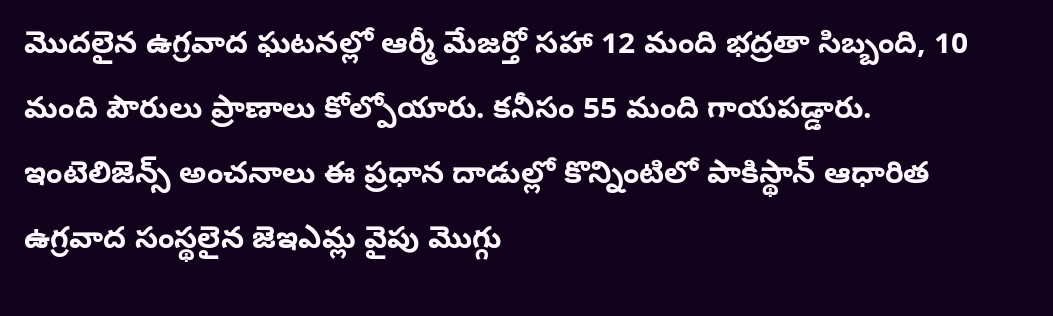మొదలైన ఉగ్రవాద ఘటనల్లో ఆర్మీ మేజర్తో సహా 12 మంది భద్రతా సిబ్బంది, 10 మంది పౌరులు ప్రాణాలు కోల్పోయారు. కనీసం 55 మంది గాయపడ్డారు. ఇంటెలిజెన్స్ అంచనాలు ఈ ప్రధాన దాడుల్లో కొన్నింటిలో పాకిస్థాన్ ఆధారిత ఉగ్రవాద సంస్థలైన జెఇఎమ్ల వైపు మొగ్గు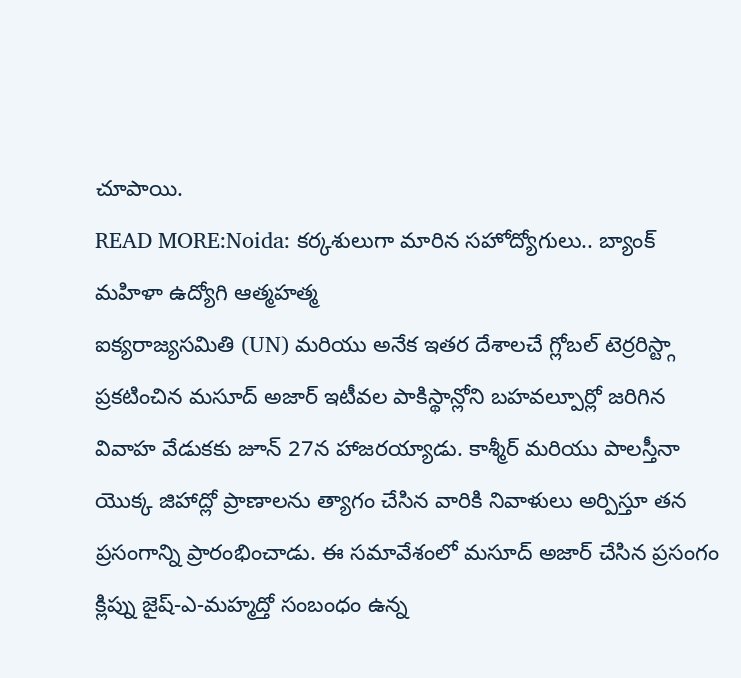చూపాయి.
READ MORE:Noida: కర్కశులుగా మారిన సహోద్యోగులు.. బ్యాంక్ మహిళా ఉద్యోగి ఆత్మహత్మ
ఐక్యరాజ్యసమితి (UN) మరియు అనేక ఇతర దేశాలచే గ్లోబల్ టెర్రరిస్ట్గా ప్రకటించిన మసూద్ అజార్ ఇటీవల పాకిస్థాన్లోని బహవల్పూర్లో జరిగిన వివాహ వేడుకకు జూన్ 27న హాజరయ్యాడు. కాశ్మీర్ మరియు పాలస్తీనా యొక్క జిహాద్లో ప్రాణాలను త్యాగం చేసిన వారికి నివాళులు అర్పిస్తూ తన ప్రసంగాన్ని ప్రారంభించాడు. ఈ సమావేశంలో మసూద్ అజార్ చేసిన ప్రసంగం క్లిప్ను జైష్-ఎ-మహ్మద్తో సంబంధం ఉన్న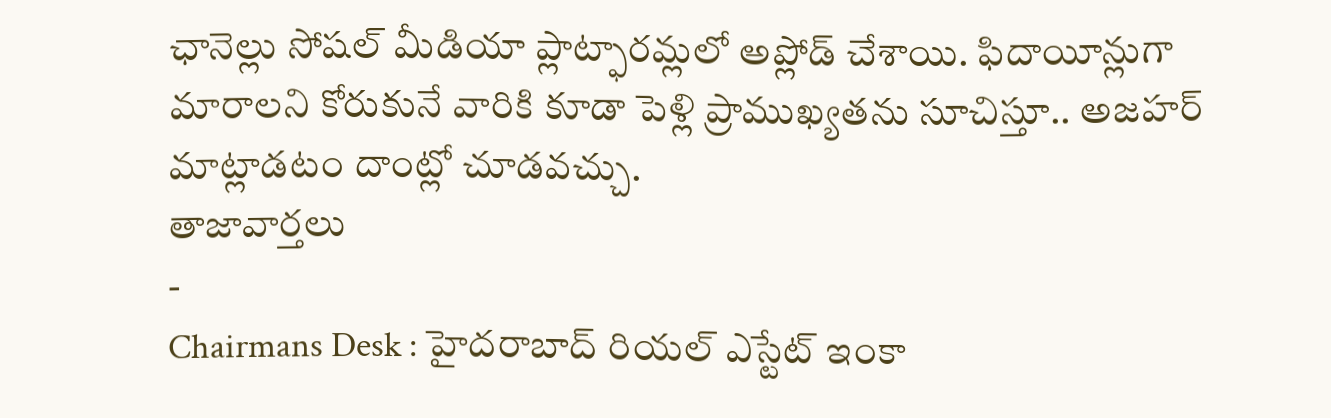ఛానెల్లు సోషల్ మీడియా ప్లాట్ఫారమ్లలో అప్లోడ్ చేశాయి. ఫిదాయీన్లుగా మారాలని కోరుకునే వారికి కూడా పెళ్లి ప్రాముఖ్యతను సూచిస్తూ.. అజహర్ మాట్లాడటం దాంట్లో చూడవచ్చు.
తాజావార్తలు
-
Chairmans Desk : హైదరాబాద్ రియల్ ఎస్టేట్ ఇంకా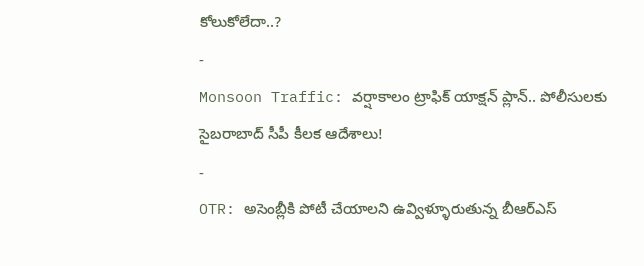కోలుకోలేదా..?
-
Monsoon Traffic: వర్షాకాలం ట్రాఫిక్ యాక్షన్ ప్లాన్.. పోలీసులకు సైబరాబాద్ సీపీ కీలక ఆదేశాలు!
-
OTR: అసెంబ్లీకి పోటీ చేయాలని ఉవ్విళ్ళూరుతున్న బీఆర్ఎస్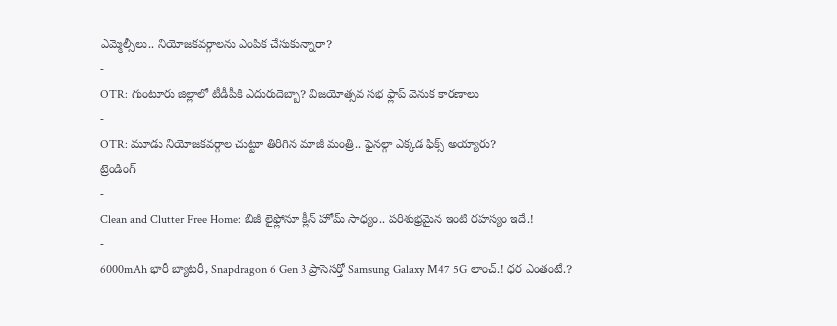ఎమ్మెల్సీలు.. నియోజకవర్గాలను ఎంపిక చేసుకున్నారా?
-
OTR: గుంటూరు జిల్లాలో టీడీపీకి ఎదురుదెబ్బా? విజయోత్సవ సభ ఫ్లాప్ వెనుక కారణాలు
-
OTR: మూడు నియోజకవర్గాల చుట్టూ తిరిగిన మాజీ మంత్రి.. ఫైనల్గా ఎక్కడ ఫిక్స్ అయ్యారు?
ట్రెండింగ్
-
Clean and Clutter Free Home: బిజీ లైఫ్లోనూ క్లీన్ హోమ్ సాధ్యం.. పరిశుభ్రమైన ఇంటి రహస్యం ఇదే.!
-
6000mAh భారీ బ్యాటరీ, Snapdragon 6 Gen 3 ప్రాసెసర్తో Samsung Galaxy M47 5G లాంచ్.! ధర ఎంతంటే.?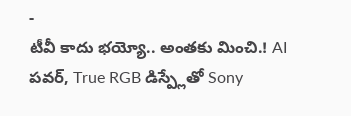-
టీవీ కాదు భయ్యో.. అంతకు మించి.! AI పవర్, True RGB డిస్ప్లేతో Sony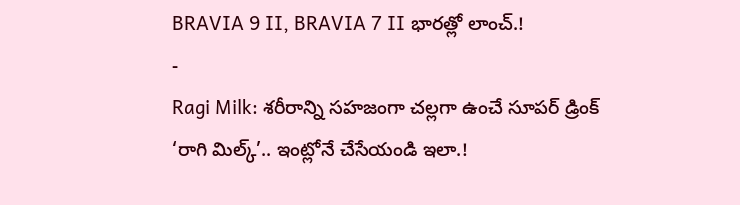BRAVIA 9 II, BRAVIA 7 II భారత్లో లాంచ్.!
-
Ragi Milk: శరీరాన్ని సహజంగా చల్లగా ఉంచే సూపర్ డ్రింక్ ‘రాగి మిల్క్’.. ఇంట్లోనే చేసేయండి ఇలా.!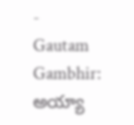-
Gautam Gambhir: అయ్యా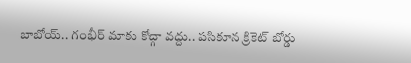బాబోయ్.. గంభీర్ మాకు కోచ్గా వద్దు.. పసికూన క్రికెట్ బోర్డు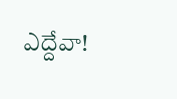ఎద్దేవా!